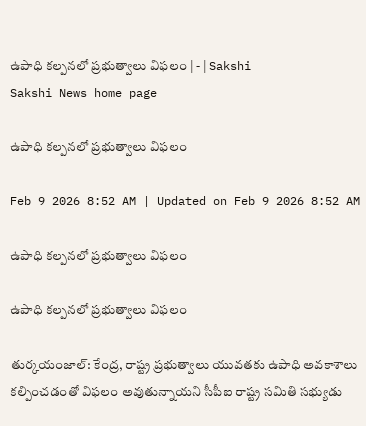ఉపాధి కల్పనలో ప్రభుత్వాలు విఫలం | - | Sakshi
Sakshi News home page

ఉపాధి కల్పనలో ప్రభుత్వాలు విఫలం

Feb 9 2026 8:52 AM | Updated on Feb 9 2026 8:52 AM

ఉపాధి కల్పనలో ప్రభుత్వాలు విఫలం

ఉపాధి కల్పనలో ప్రభుత్వాలు విఫలం

తుర్కయంజాల్‌: కేంద్ర, రాష్ట్ర ప్రభుత్వాలు యువతకు ఉపాధి అవకాశాలు కల్పించడంతో విఫలం అవుతున్నాయని సీపీఐ రాష్ట్ర సమితి సభ్యుడు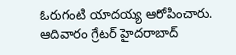ఓరుగంటి యాదయ్య ఆరోపించారు. ఆదివారం గ్రేటర్‌ హైదరాబాద్‌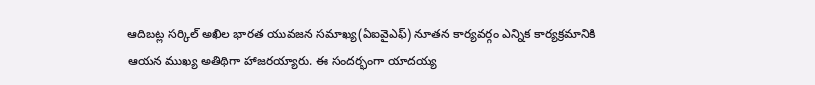ఆదిబట్ల సర్కిల్‌ అఖిల భారత యువజన సమాఖ్య(ఏఐవైఎఫ్‌) నూతన కార్యవర్గం ఎన్నిక కార్యక్రమానికి ఆయన ముఖ్య అతిథిగా హాజరయ్యారు. ఈ సందర్భంగా యాదయ్య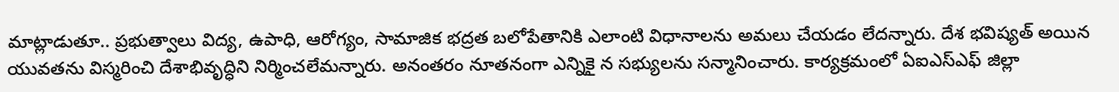మాట్లాడుతూ.. ప్రభుత్వాలు విద్య, ఉపాధి, ఆరోగ్యం, సామాజిక భద్రత బలోపేతానికి ఎలాంటి విధానాలను అమలు చేయడం లేదన్నారు. దేశ భవిష్యత్‌ అయిన యువతను విస్మరించి దేశాభివృద్ధిని నిర్మించలేమన్నారు. అనంతరం నూతనంగా ఎన్నికై న సభ్యులను సన్మానించారు. కార్యక్రమంలో ఏఐఎస్‌ఎఫ్‌ జిల్లా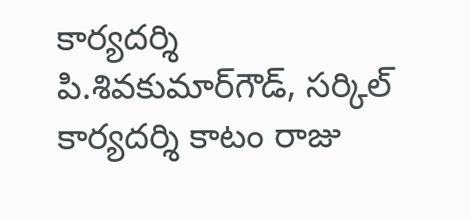కార్యదర్శి పి.శివకుమార్‌గౌడ్‌, సర్కిల్‌ కార్యదర్శి కాటం రాజు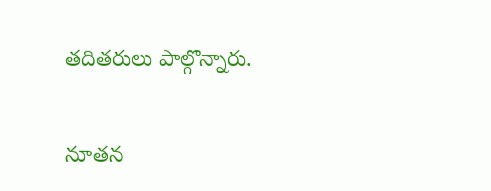తదితరులు పాల్గొన్నారు.

నూతన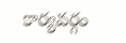కార్యవర్గం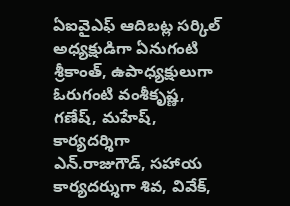ఏఐవైఎఫ్‌ ఆదిబట్ల సర్కిల్‌ అధ్యక్షుడిగా ఏనుగంటి శ్రీకాంత్‌, ఉపాధ్యక్షులుగా ఓరుగంటి వంశీకృష్ణ, గణేష్‌, మహేష్‌, కార్యదర్శిగా ఎన్‌.రాజుగౌడ్‌, సహాయ కార్యదర్శుగా శివ, వివేక్‌,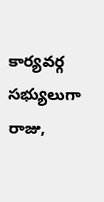కార్యవర్గ సభ్యులుగా రాజు,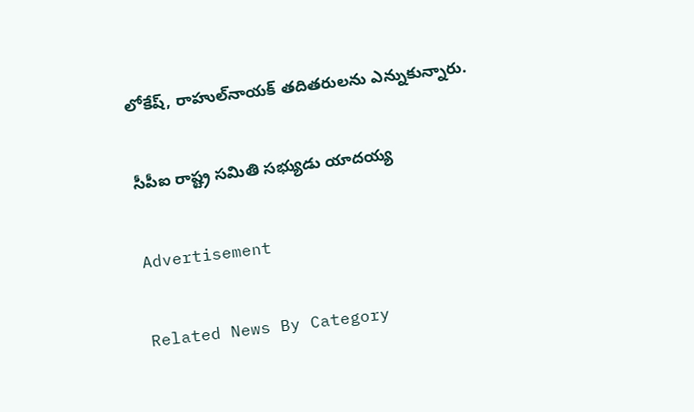లోకేష్‌, రాహుల్‌నాయక్‌ తదితరులను ఎన్నుకున్నారు.

సీపీఐ రాష్ట్ర సమితి సభ్యుడు యాదయ్య

Advertisement

Related News By Category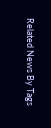Related News By Tags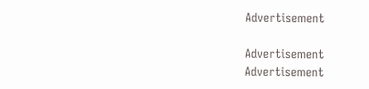Advertisement

Advertisement
Advertisement